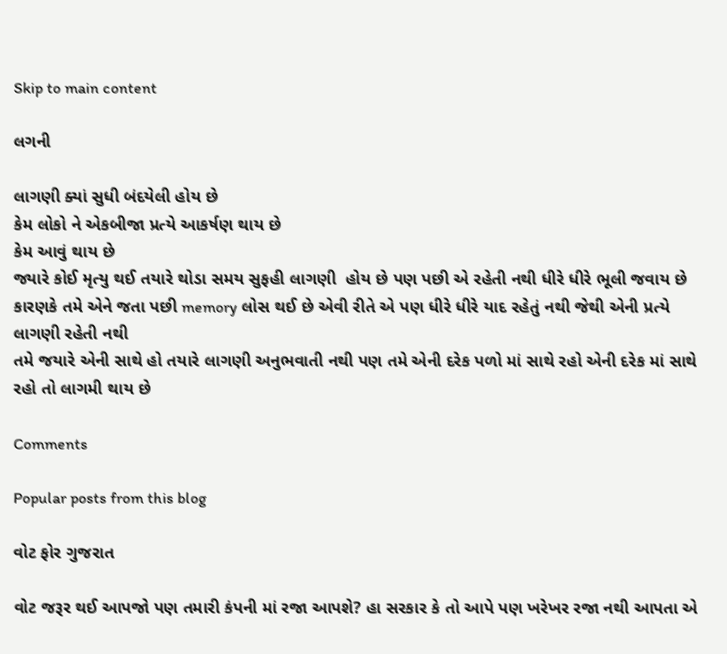Skip to main content

લગની

લાગણી ક્યાં સુધી બંદયેલી હોય છે
કેમ લોકો ને એકબીજા પ્રત્યે આકર્ષણ થાય છે
કેમ આવું થાય છે
જ્યારે કોઈ મૃત્યુ થઈ તયારે થોડા સમય સુફહી લાગણી  હોય છે પણ પછી એ રહેતી નથી ધીરે ધીરે ભૂલી જવાય છે કારણકે તમે એને જતા પછી memory લોસ થઈ છે એવી રીતે એ પણ ધીરે ધીરે યાદ રહેતું નથી જેથી એની પ્રત્યે લાગણી રહેતી નથી
તમે જયારે એની સાથે હો તયારે લાગણી અનુભવાતી નથી પણ તમે એની દરેક પળો માં સાથે રહો એની દરેક માં સાથે રહો તો લાગમી થાય છે

Comments

Popular posts from this blog

વોટ ફોર ગુજરાત

વોટ જરૂર થઈ આપજો પણ તમારી કંપની માં રજા આપશે? હા સરકાર કે તો આપે પણ ખરેખર રજા નથી આપતા એ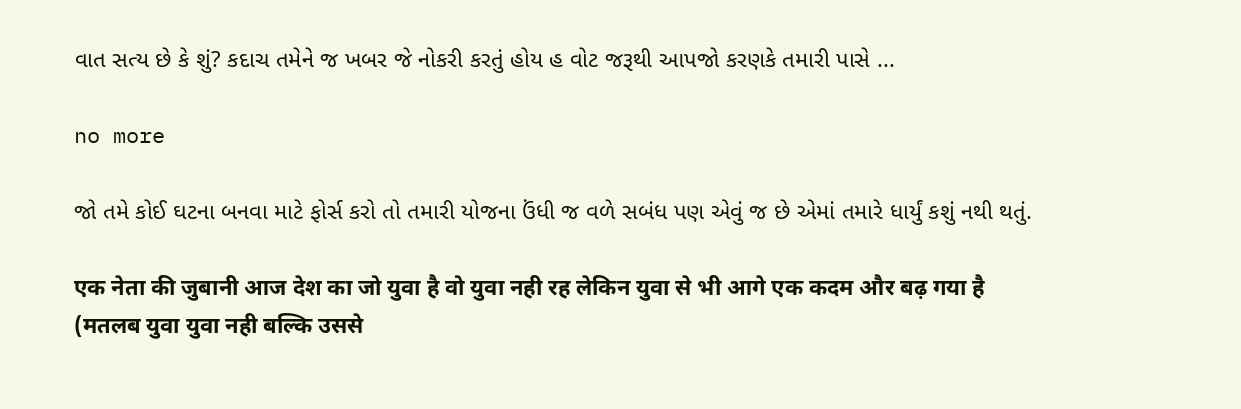વાત સત્ય છે કે શું? કદાચ તમેને જ ખબર જે નોકરી કરતું હોય હ વોટ જરૂથી આપજો કરણકે તમારી પાસે ...

no more

જો તમે કોઈ ઘટના બનવા માટે ફોર્સ કરો તો તમારી યોજના ઉંધી જ વળે સબંધ પણ એવું જ છે એમાં તમારે ધાર્યું કશું નથી થતું.

एक नेता की जुबानी आज देश का जो युवा है वो युवा नही रह लेकिन युवा से भी आगे एक कदम और बढ़ गया है (मतलब युवा युवा नही बल्कि उससे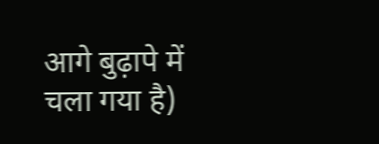आगे बुढ़ापे में चला गया है)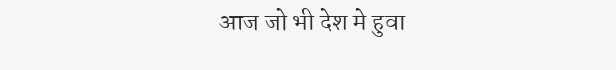आज जो भी देश मे हुवा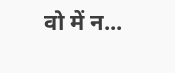वो में न...